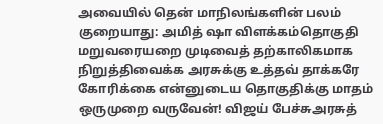அவையில் தென் மாநிலங்களின் பலம் குறையாது: அமித் ஷா விளக்கம்தொகுதி மறுவரையறை முடிவைத் தற்காலிகமாக நிறுத்திவைக்க அரசுக்கு உத்தவ் தாக்கரே கோரிக்கை என்னுடைய தொகுதிக்கு மாதம் ஒருமுறை வருவேன்! விஜய் பேச்சுஅரசுத்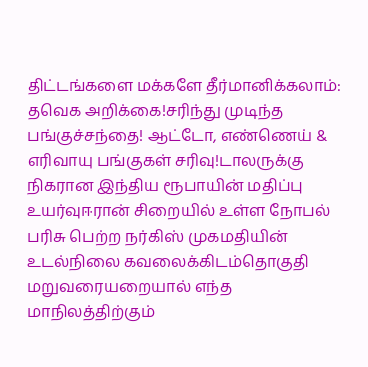திட்டங்களை மக்களே தீர்மானிக்கலாம்: தவெக அறிக்கை!சரிந்து முடிந்த பங்குச்சந்தை! ஆட்டோ, எண்ணெய் & எரிவாயு பங்குகள் சரிவு!டாலருக்கு நிகரான இந்திய ரூபாயின் மதிப்பு உயர்வுஈரான் சிறையில் உள்ள நோபல் பரிசு பெற்ற நர்கிஸ் முகமதியின் உடல்நிலை கவலைக்கிடம்தொகுதி மறுவரையறையால் எந்த மாநிலத்திற்கும்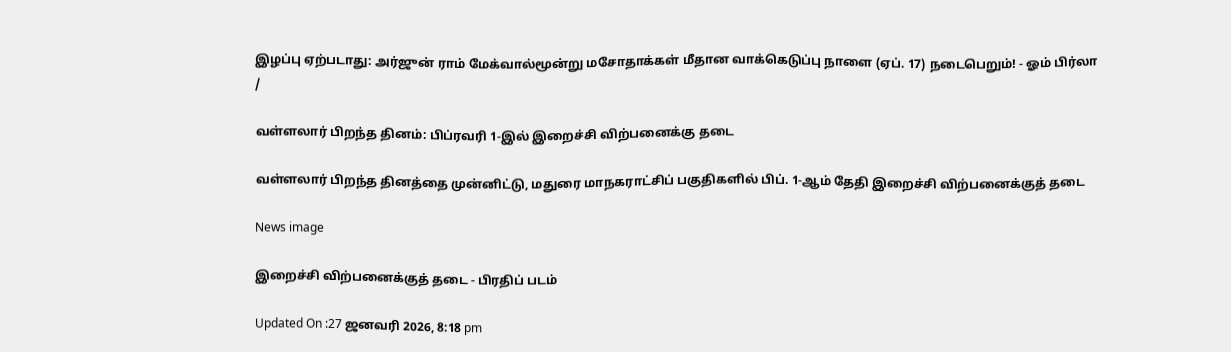இழப்பு ஏற்படாது: அர்ஜுன் ராம் மேக்வால்மூன்று மசோதாக்கள் மீதான வாக்கெடுப்பு நாளை (ஏப். 17) நடைபெறும்! - ஓம் பிர்லா
/

வள்ளலார் பிறந்த தினம்: பிப்ரவரி 1-இல் இறைச்சி விற்பனைக்கு தடை

வள்ளலார் பிறந்த தினத்தை முன்னிட்டு, மதுரை மாநகராட்சிப் பகுதிகளில் பிப். 1-ஆம் தேதி இறைச்சி விற்பனைக்குத் தடை

News image

இறைச்சி விற்பனைக்குத் தடை - பிரதிப் படம்

Updated On :27 ஜனவரி 2026, 8:18 pm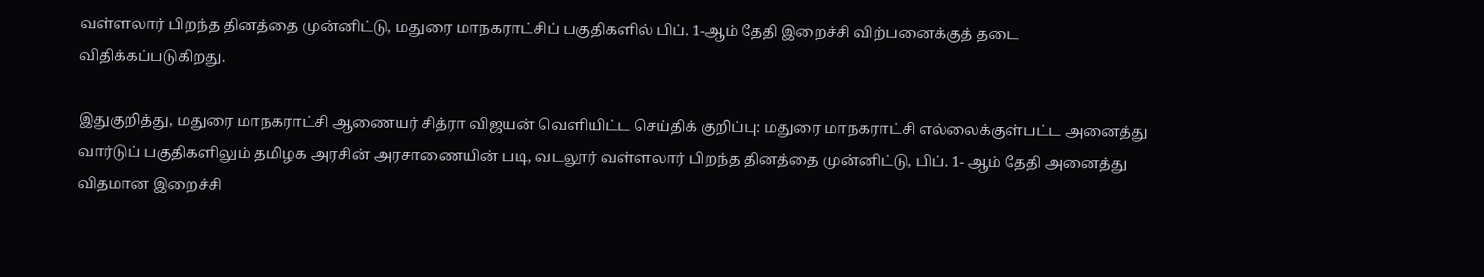வள்ளலார் பிறந்த தினத்தை முன்னிட்டு, மதுரை மாநகராட்சிப் பகுதிகளில் பிப். 1-ஆம் தேதி இறைச்சி விற்பனைக்குத் தடை விதிக்கப்படுகிறது.

இதுகுறித்து, மதுரை மாநகராட்சி ஆணையர் சித்ரா விஜயன் வெளியிட்ட செய்திக் குறிப்பு: மதுரை மாநகராட்சி எல்லைக்குள்பட்ட அனைத்து வார்டுப் பகுதிகளிலும் தமிழக அரசின் அரசாணையின் படி, வடலூர் வள்ளலார் பிறந்த தினத்தை முன்னிட்டு, பிப். 1- ஆம் தேதி அனைத்து விதமான இறைச்சி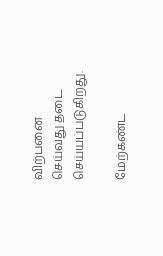விற்பனை செய்வது தடை செய்யப்படுகிறது.

மேற்கண்ட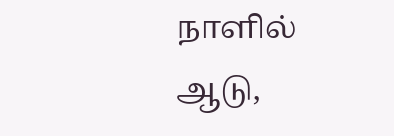நாளில் ஆடு,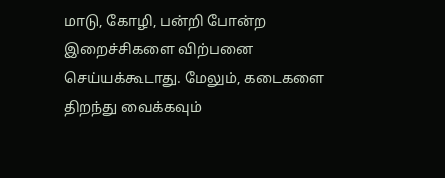மாடு, கோழி, பன்றி போன்ற இறைச்சிகளை விற்பனை செய்யக்கூடாது. மேலும், கடைகளை திறந்து வைக்கவும்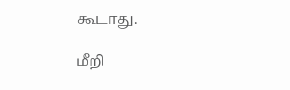கூடாது.

மீறி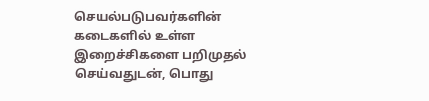செயல்படுபவர்களின் கடைகளில் உள்ள இறைச்சிகளை பறிமுதல் செய்வதுடன், பொது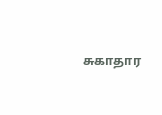சுகாதார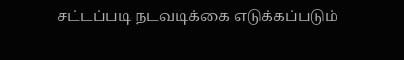சட்டப்படி நடவடிக்கை எடுக்கப்படும்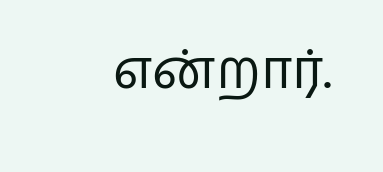என்றார்.